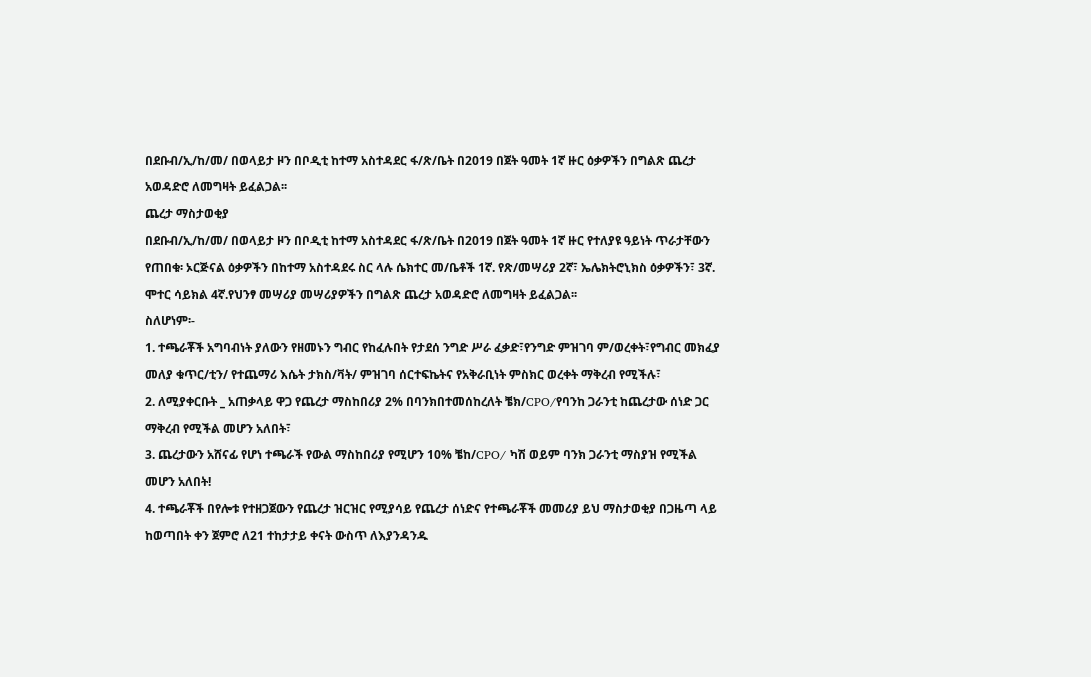በደቡብ/ኢ/ከ/መ/ በወላይታ ዞን በቦዲቲ ከተማ አስተዳደር ፋ/ጽ/ቤት በ2019 በጀት ዓመት 1ኛ ዙር ዕቃዎችን በግልጽ ጨረታ አወዳድሮ ለመግዛት ይፈልጋል፡፡
ጨረታ ማስታወቂያ
በደቡብ/ኢ/ከ/መ/ በወላይታ ዞን በቦዲቲ ከተማ አስተዳደር ፋ/ጽ/ቤት በ2019 በጀት ዓመት 1ኛ ዙር የተለያዩ ዓይነት ጥራታቸውን የጠበቁ፡ ኦርጅናል ዕቃዎችን በከተማ አስተዳደሩ ስር ላሉ ሴክተር መ/ቤቶች 1ኛ. የጽ/መሣሪያ 2ኛ፣ ኤሌክትሮኒክስ ዕቃዎችን፣ 3ኛ. ሞተር ሳይክል 4ኛ.የህንፃ መሣሪያ መሣሪያዎችን በግልጽ ጨረታ አወዳድሮ ለመግዛት ይፈልጋል፡፡
ስለሆነም፡-
1. ተጫራቾች አግባብነት ያለውን የዘመኑን ግብር የከፈሉበት የታደሰ ንግድ ሥራ ፈቃድ፣የንግድ ምዝገባ ም/ወረቀት፣የግብር መክፈያ መለያ ቁጥር/ቲን/ የተጨማሪ እሴት ታክስ/ቫት/ ምዝገባ ሰርተፍኬትና የአቅራቢነት ምስክር ወረቀት ማቅረብ የሚችሉ፣
2. ለሚያቀርቡት _ አጠቃላይ ዋጋ የጨረታ ማስከበሪያ 2% በባንክበተመሰከረለት ቼክ/CPO/የባንከ ጋራንቲ ከጨረታው ሰነድ ጋር ማቅረብ የሚችል መሆን አለበት፣
3. ጨረታውን አሸናፊ የሆነ ተጫራች የውል ማስከበሪያ የሚሆን 10% ቼከ/CPO/ ካሽ ወይም ባንክ ጋራንቲ ማስያዝ የሚችል መሆን አለበት!
4. ተጫራቾች በየሎቱ የተዘጋጀውን የጨረታ ዝርዝር የሚያሳይ የጨረታ ሰነድና የተጫራቾች መመሪያ ይህ ማስታወቂያ በጋዜጣ ላይ ከወጣበት ቀን ጀምሮ ለ21 ተከታታይ ቀናት ውስጥ ለእያንዳንዱ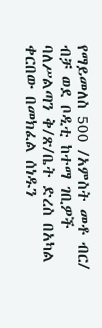የማይመለስ 500 /አምስት መቶ ብር/ ብቻ ወደ ቦዲቲ ከተማ ገቢዎች ባለሥልጣን ቅ/ጽ/ቤት ድረስ በአካል ቀርበው በመክፈል ሰነዱን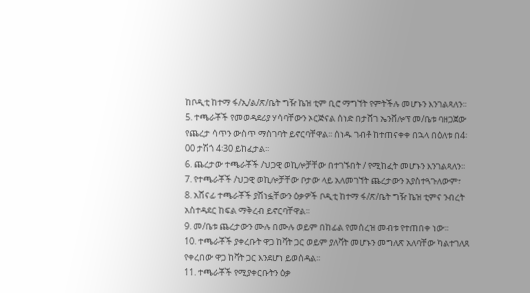ከቦዲቲ ከተማ ፋ/ኢ/ል/ጽ/ቤት ግዥ ኬዝ ቲም ቢሮ ማግኘት የምትችሉ መሆኑን እንገልጻለን፡፡
5. ተጫራቾች የመወዳደሪያ ሃሳባቸውን ኦርጅናል ሰነድ በታሸገ ኤንቨሎፕ መ/ቤቱ ባዘጋጀው የጨረታ ሳጥን ውስጥ ማስገባት ይኖርባቸዋል፡፡ ሰነዱ ገብቶ ከተጠናቀቀ በኋላ በዕለቱ በ4፡00 ታሽጎ 4፡30 ይከፈታል፡፡
6. ጨረታው ተጫራቾች /ህጋዊ ወኪሎቻቸው በተገኙበት / የሚከፈት መሆኑን እንገልጻለን፡፡
7. የተጫራቾች /ህጋዊ ወኪሎቻቸው ቦታው ላይ አለመገኘት ጨረታውን አያስተጓጉለውም፣
8. አሸናፊ ተጫራቾች ያሸነፏቸውን ዕቃዎች ቦዲቲ ከተማ ፋ/ጽ/ቤት ግዥ ኬዝ ቲምና ንብረት አስተዳደር ከፍል ማቅረብ ይኖርባቸዋል፡፡
9. መ/ቤቱ ጨረታውን ሙሉ በሙሉ ወይም በከፊል የመሰረዝ መብቱ የተጠበቀ ነው፡፡
10. ተጫራቾች ያቀረቡት ዋጋ ከቫት ጋር ወይም ያለቫት መሆኑን መግለጽ አለባቸው ካልተገለጸ የቀረበው ዋጋ ከቫት ጋር እንደሆነ ይወሰዳል፡፡
11. ተጫራቾች የሚያቀርቡትን ዕቃ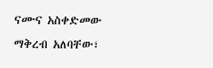ናሙና አስቀድመው ማቅረብ አለባቸው፣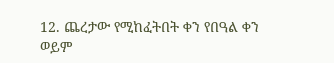12. ጨረታው የሚከፈትበት ቀን የበዓል ቀን ወይም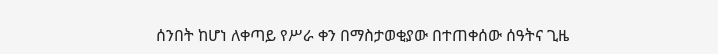ሰንበት ከሆነ ለቀጣይ የሥራ ቀን በማስታወቂያው በተጠቀሰው ሰዓትና ጊዜ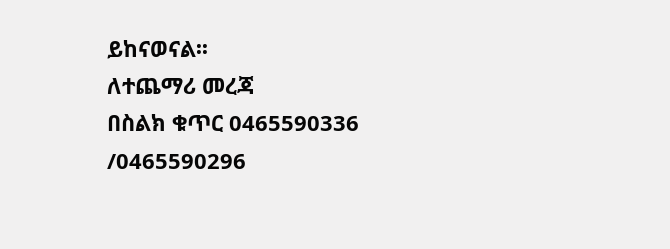ይከናወናል፡፡
ለተጨማሪ መረጃ
በስልክ ቁጥር 0465590336 /0465590296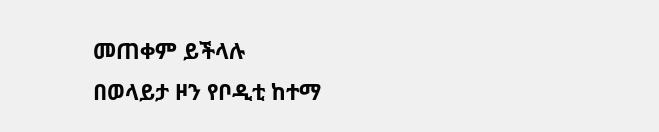መጠቀም ይችላሉ
በወላይታ ዞን የቦዲቲ ከተማ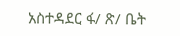አስተዳደር ፋ/ ጽ/ ቤት